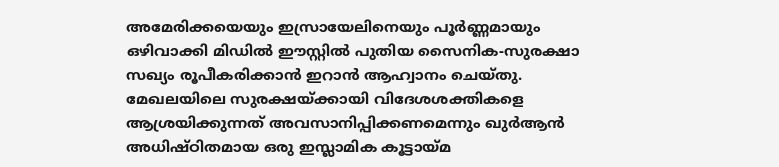അമേരിക്കയെയും ഇസ്രായേലിനെയും പൂർണ്ണമായും ഒഴിവാക്കി മിഡിൽ ഈസ്റ്റിൽ പുതിയ സൈനിക-സുരക്ഷാ സഖ്യം രൂപീകരിക്കാൻ ഇറാൻ ആഹ്വാനം ചെയ്തു.
മേഖലയിലെ സുരക്ഷയ്ക്കായി വിദേശശക്തികളെ ആശ്രയിക്കുന്നത് അവസാനിപ്പിക്കണമെന്നും ഖുർആൻ അധിഷ്ഠിതമായ ഒരു ഇസ്ലാമിക കൂട്ടായ്മ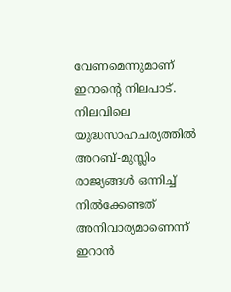വേണമെന്നുമാണ് ഇറാന്റെ നിലപാട്. നിലവിലെ യുദ്ധസാഹചര്യത്തിൽ അറബ്-മുസ്ലിം രാജ്യങ്ങൾ ഒന്നിച്ച് നിൽക്കേണ്ടത് അനിവാര്യമാണെന്ന് ഇറാൻ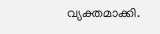വ്യക്തമാക്കി.